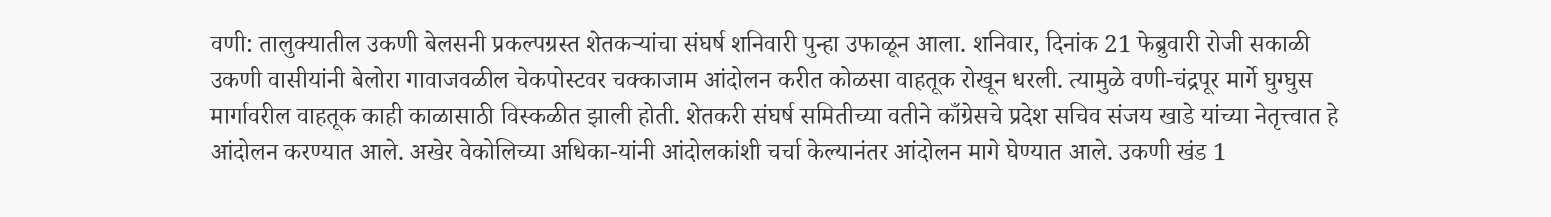वणी: तालुक्यातील उकणी बेलसनी प्रकल्पग्रस्त शेतकऱ्यांचा संघर्ष शनिवारी पुन्हा उफाळून आला. शनिवार, दिनांक 21 फेब्रुवारी रोजी सकाळी उकणी वासीयांनी बेलोरा गावाजवळील चेकपोस्टवर चक्काजाम आंदोलन करीत कोळसा वाहतूक रोखून धरली. त्यामुळे वणी-चंद्रपूर मार्गे घुग्घुस मार्गावरील वाहतूक काही काळासाठी विस्कळीत झाली होती. शेतकरी संघर्ष समितीच्या वतीने काँग्रेसचे प्रदेश सचिव संजय खाडे यांच्या नेतृत्त्वात हे आंदोलन करण्यात आले. अखेर वेकोलिच्या अधिका-यांनी आंदोलकांशी चर्चा केल्यानंतर आंदोलन मागे घेण्यात आले. उकणी खंड 1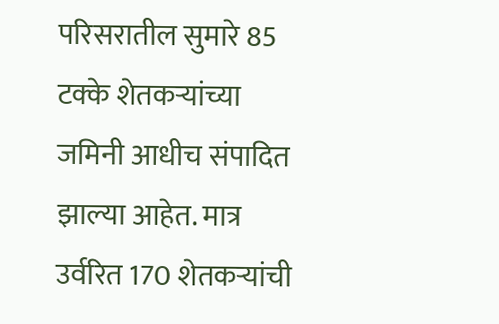परिसरातील सुमारे 85 टक्के शेतकऱ्यांच्या जमिनी आधीच संपादित झाल्या आहेत. मात्र उर्वरित 170 शेतकऱ्यांची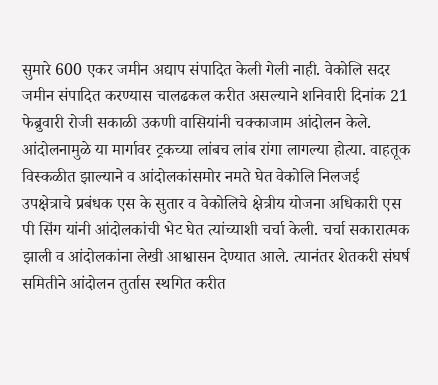सुमारे 600 एकर जमीन अद्याप संपादित केली गेली नाही. वेकोलि सदर जमीन संपादित करण्यास चालढकल करीत असल्याने शनिवारी दिनांक 21 फेब्रुवारी रोजी सकाळी उकणी वासियांनी चक्काजाम आंदोलन केले. आंदोलनामुळे या मार्गावर ट्रकच्या लांबच लांब रांगा लागल्या होत्या. वाहतूक विस्कळीत झाल्याने व आंदोलकांसमोर नमते घेत वेकोलि निलजई उपक्षेत्राचे प्रबंधक एस के सुतार व वेकोलिचे क्षेत्रीय योजना अधिकारी एस पी सिंग यांनी आंदोलकांची भेट घेत त्यांच्याशी चर्चा केली. चर्चा सकारात्मक झाली व आंदोलकांना लेखी आश्वासन देण्यात आले. त्यानंतर शेतकरी संघर्ष समितीने आंदोलन तुर्तास स्थगित करीत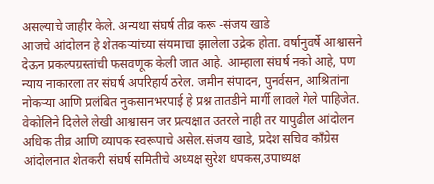असल्याचे जाहीर केले. अन्यथा संघर्ष तीव्र करू -संजय खाडे
आजचे आंदोलन हे शेतकऱ्यांच्या संयमाचा झालेला उद्रेक होता. वर्षानुवर्षे आश्वासने देऊन प्रकल्पग्रस्तांची फसवणूक केली जात आहे. आम्हाला संघर्ष नको आहे, पण न्याय नाकारला तर संघर्ष अपरिहार्य ठरेल. जमीन संपादन, पुनर्वसन, आश्रितांना नोकऱ्या आणि प्रलंबित नुकसानभरपाई हे प्रश्न तातडीने मार्गी लावले गेले पाहिजेत. वेकोलिने दिलेले लेखी आश्वासन जर प्रत्यक्षात उतरले नाही तर यापुढील आंदोलन अधिक तीव्र आणि व्यापक स्वरूपाचे असेल.संजय खाडे, प्रदेश सचिव काँग्रेस आंदोलनात शेतकरी संघर्ष समितीचे अध्यक्ष सुरेश धपकस,उपाध्यक्ष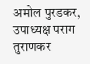अमोल पुरडकर, उपाध्यक्ष पराग तुराणकर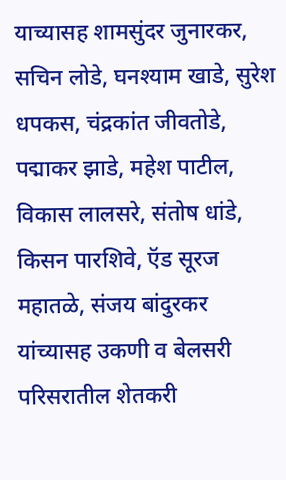याच्यासह शामसुंदर जुनारकर, सचिन लोडे, घनश्याम खाडे, सुरेश धपकस, चंद्रकांत जीवतोडे, पद्माकर झाडे, महेश पाटील, विकास लालसरे, संतोष धांडे, किसन पारशिवे, ऍड सूरज महातळे, संजय बांदुरकर यांच्यासह उकणी व बेलसरी परिसरातील शेतकरी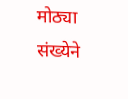मोठ्या संख्येने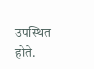उपस्थित होते.